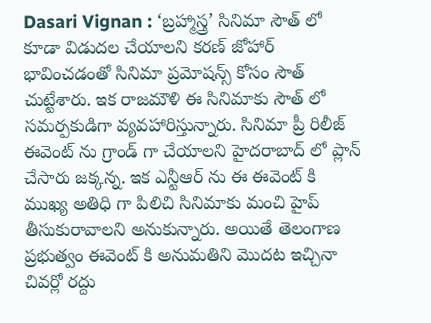Dasari Vignan : ‘బ్రహ్మాస్త్ర’ సినిమా సౌత్ లో కూడా విడుదల చేయాలని కరణ్ జోహార్ భావించడంతో సినిమా ప్రమోషన్స్ కోసం సౌత్ చుట్టేశారు. ఇక రాజమౌళి ఈ సినిమాకు సౌత్ లో సమర్పకుడిగా వ్యవహారిస్తున్నారు. సినిమా ప్రీ రిలీజ్ ఈవెంట్ ను గ్రాండ్ గా చేయాలని హైదరాబాద్ లో ప్లాన్ చేసారు జక్కన్న. ఇక ఎన్టీఆర్ ను ఈ ఈవెంట్ కి ముఖ్య అతిధి గా పిలిచి సినిమాకు మంచి హైప్ తీసుకురావాలని అనుకున్నారు. అయితే తెలంగాణ ప్రభుత్వం ఈవెంట్ కి అనుమతిని మొదట ఇచ్చినా చివర్లో రద్దు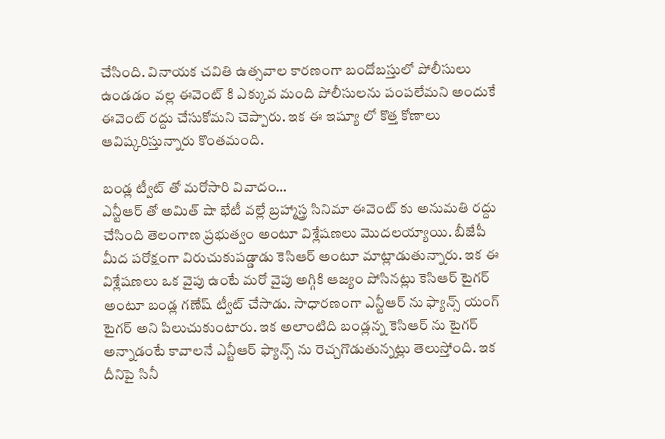చేసింది. వినాయక చవితి ఉత్సవాల కారణంగా బందోబస్తులో పోలీసులు ఉండడం వల్ల ఈవెంట్ కి ఎక్కువ మంది పోలీసులను పంపలేమని అందుకే ఈవెంట్ రద్దు చేసుకోమని చెప్పారు. ఇక ఈ ఇష్యూ లో కొత్త కోణాలు ఆవిష్కరిస్తున్నారు కొంతమంది.

బండ్ల ట్వీట్ తో మరోసారి వివాదం…
ఎన్టీఆర్ తో అమిత్ షా భేటీ వల్లే బ్రహ్మాస్త్ర సినిమా ఈవెంట్ కు అనుమతి రద్దు చేసింది తెలంగాణ ప్రభుత్వం అంటూ విశ్లేషణలు మొదలయ్యాయి. బీజేపీ మీద పరోక్షంగా విరుచుకుపడ్డాడు కెసిఆర్ అంటూ మాట్లాడుతున్నారు. ఇక ఈ విశ్లేషణలు ఒక వైపు ఉంటే మరో వైపు అగ్గికి ఆజ్యం పోసినట్లు కెసిఆర్ టైగర్ అంటూ బండ్ల గణేష్ ట్వీట్ చేసాడు. సాధారణంగా ఎన్టీఆర్ ను ఫ్యాన్స్ యంగ్ టైగర్ అని పిలుచుకుంటారు. ఇక అలాంటిది బండ్లన్న కెసిఆర్ ను టైగర్ అన్నాడంటే కావాలనే ఎన్టీఆర్ ఫ్యాన్స్ ను రెచ్చగొడుతున్నట్లు తెలుస్తోంది. ఇక దీనిపై సినీ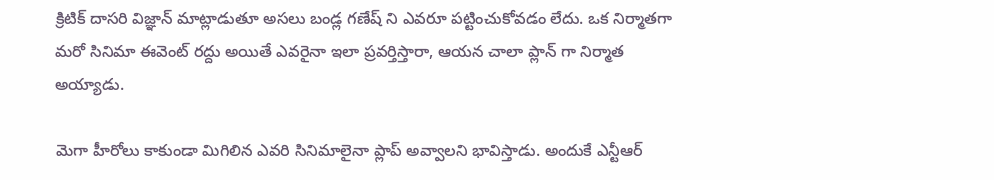క్రిటిక్ దాసరి విజ్ఞాన్ మాట్లాడుతూ అసలు బండ్ల గణేష్ ని ఎవరూ పట్టించుకోవడం లేదు. ఒక నిర్మాతగా మరో సినిమా ఈవెంట్ రద్దు అయితే ఎవరైనా ఇలా ప్రవర్తిస్తారా, ఆయన చాలా ప్లాన్ గా నిర్మాత అయ్యాడు.

మెగా హీరోలు కాకుండా మిగిలిన ఎవరి సినిమాలైనా ప్లాప్ అవ్వాలని భావిస్తాడు. అందుకే ఎన్టీఆర్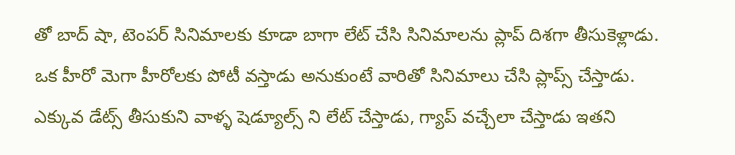తో బాద్ షా, టెంపర్ సినిమాలకు కూడా బాగా లేట్ చేసి సినిమాలను ప్లాప్ దిశగా తీసుకెళ్లాడు. ఒక హీరో మెగా హీరోలకు పోటీ వస్తాడు అనుకుంటే వారితో సినిమాలు చేసి ప్లాప్స్ చేస్తాడు. ఎక్కువ డేట్స్ తీసుకుని వాళ్ళ షెడ్యూల్స్ ని లేట్ చేస్తాడు, గ్యాప్ వచ్చేలా చేస్తాడు ఇతని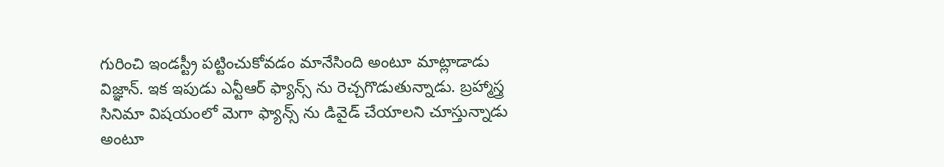గురించి ఇండస్ట్రీ పట్టించుకోవడం మానేసింది అంటూ మాట్లాడాడు విజ్ఞాన్. ఇక ఇపుడు ఎన్టీఆర్ ఫ్యాన్స్ ను రెచ్చగొడుతున్నాడు. బ్రహ్మాస్త్ర సినిమా విషయంలో మెగా ఫ్యాన్స్ ను డివైడ్ చేయాలని చూస్తున్నాడు అంటూ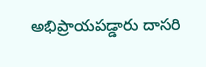అభిప్రాయపడ్డారు దాసరి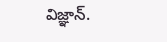విజ్ఞాన్.